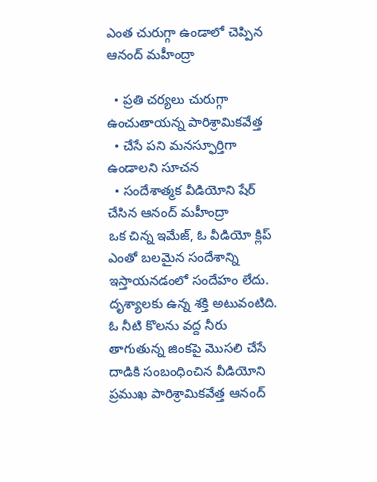ఎంత చురుగ్గా ఉండాలో చెప్పిన ఆనంద్ మహీంద్రా

  • ప్రతి చర్యలు చురుగ్గా ఉంచుతాయన్న పారిశ్రామికవేత్త
  • చేసే పని మనస్ఫూర్తిగా ఉండాలని సూచన
  • సందేశాత్మక వీడియోని షేర్ చేసిన ఆనంద్ మహీంద్రా
ఒక చిన్న ఇమేజ్, ఓ వీడియో క్లిప్ ఎంతో బలమైన సందేశాన్ని ఇస్తాయనడంలో సందేహం లేదు. దృశ్యాలకు ఉన్న శక్తి అటువంటిది. ఓ నీటి కొలను వద్ద నీరు తాగుతున్న జింకపై మొసలి చేసే దాడికి సంబంధించిన వీడియోని ప్రముఖ పారిశ్రామికవేత్త ఆనంద్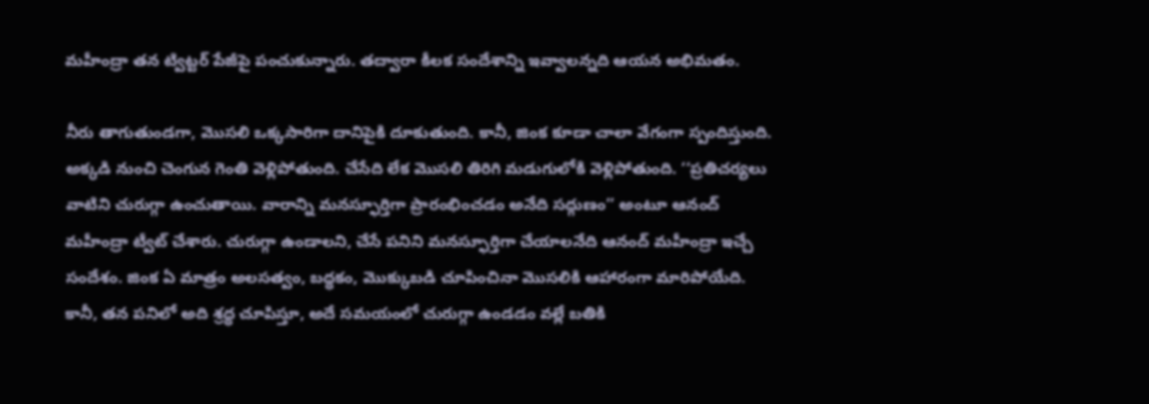మహీంద్రా తన ట్విట్టర్ పేజీపై పంచుకున్నారు. తద్వారా కీలక సందేశాన్ని ఇవ్వాలన్నది ఆయన అభిమతం.

నీరు తాగుతుండగా, మొసలి ఒక్కసారిగా దానిపైకి దూకుతుంది. కానీ, జింక కూడా చాలా వేగంగా స్పందిస్తుంది. అక్కడి నుంచి చెంగున గెంతి వెళ్లిపోతుంది. చేసేది లేక మొసలి తిరిగి మడుగులోకి వెళ్లిపోతుంది. ‘‘ప్రతిచర్యలు వాటిని చురుగ్గా ఉంచుతాయి. వారాన్ని మనస్ఫూర్తిగా ప్రారంభించడం అనేది సద్గుణం’’ అంటూ ఆనంద్ మహీంద్రా ట్వీట్ చేశారు. చురుగ్గా ఉండాలని, చేసే పనిని మనస్ఫూర్తిగా చేయాలనేది ఆనంద్ మహీంద్రా ఇచ్చే సందేశం. జింక ఏ మాత్రం అలసత్వం, బద్ధకం, మొక్కుబడి చూపించినా మొసలికి ఆహారంగా మారిపోయేది. కానీ, తన పనిలో అది శ్రద్ధ చూపిస్తూ, అదే సమయంలో చురుగ్గా ఉండడం వల్లే బతికి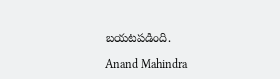బయటపడింది.

Anand Mahindra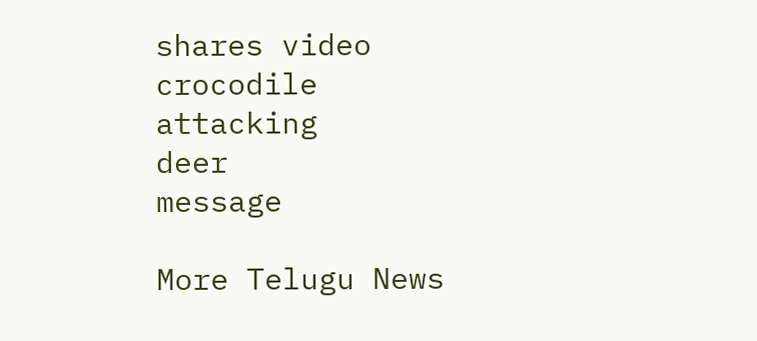shares video
crocodile
attacking
deer
message

More Telugu News